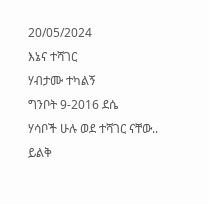20/05/2024
እኔና ተሻገር
ሃብታሙ ተካልኝ
ግንቦት 9-2016 ደሴ
ሃሳቦች ሁሉ ወደ ተሻገር ናቸው.. ይልቅ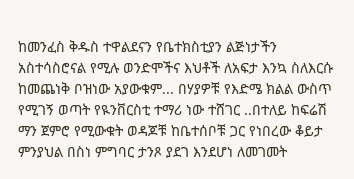ከመንፈስ ቅዱስ ተዋልደናን የቤተክስቲያን ልጅነታችን አስተሳስሮናል የሚሉ ወንድሞችና እህቶች ለአፍታ እንኳ ስለእርሱ ከመጨነቅ ቦዝነው አያውቁም... በሃያዎቹ የእድሜ ክልል ውስጥ የሚገኝ ወጣት የዪንቨርስቲ ተማሪ ነው ተሸገር ..በተለይ ከፍሬሽ ማን ጀምሮ የሚውቁት ወዳጆቹ ከቤተሰቦቹ ጋር የነበረው ቆይታ ምንያህል በስነ ምግባር ታንጾ ያደገ እንደሆነ ለመገመት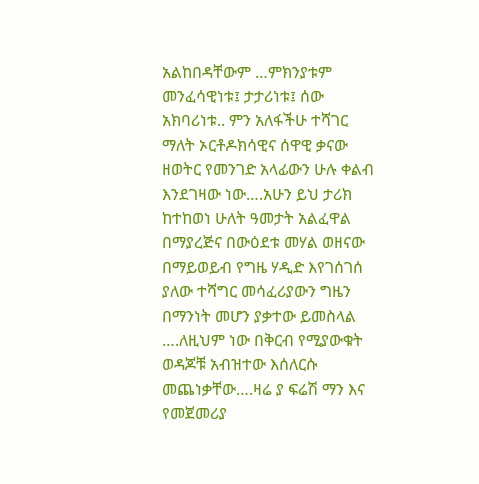አልከበዳቸውም …ምክንያቱም መንፈሳዊነቱ፤ ታታሪነቱ፤ ሰው አክባሪነቱ.. ምን አለፋችሁ ተሻገር ማለት ኦርቶዶክሳዊና ሰዋዊ ቃናው ዘወትር የመንገድ አላፊውን ሁሉ ቀልብ እንደገዛው ነው….አሁን ይህ ታሪክ ከተከወነ ሁለት ዓመታት አልፈዋል በማያረጅና በውዕደቱ መሃል ወዘናው በማይወይብ የግዜ ሃዲድ እየገሰገሰ ያለው ተሻግር መሳፈሪያውን ግዜን በማንነት መሆን ያቃተው ይመስላል ….ለዚህም ነው በቅርብ የሚያውቁት ወዳጆቹ አብዝተው እሰለርሱ መጨነቃቸው….ዛሬ ያ ፍሬሽ ማን እና የመጀመሪያ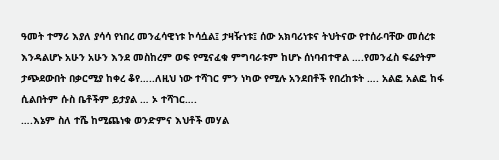ዓመት ተማሪ እያለ ያሳሳ የነበረ መንፈሳዊነቱ ኮሳሷል፤ ታዛዥነቱ፤ ሰው አክባሪነቱና ትህትናው የተሰራባቸው መሰረቱ እንዳልሆኑ አሁን አሁን እንደ መስከረም ወፍ የሚናፈቁ ምግባራቱም ከሆኑ ሰነባብተዋል ….የመንፈስ ፍሬያትም ታጭደውበት በቃርሚያ ከቀረ ቆየ…..ለዚህ ነው ተሻገር ምን ነካው የሚሉ አንደበቶች የበረከቱት …. አልፎ አልፎ ከፋ ሲልበትም ሱስ ቤቶችም ይታያል … ኦ ተሻገር….
….እኔም ስለ ተሼ ከሚጨነቁ ወንድምና እህቶች መሃል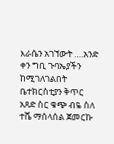እራሴን አገኘውት ….አንድ ቀን ግቢ ጉባኤያችን ከሚገለገልበት ቤተክርስቲያን ቅጥር አጸድ ስር ቁጭ ብዬ ስለ ተሼ ማሰላሰል ጀመርኩ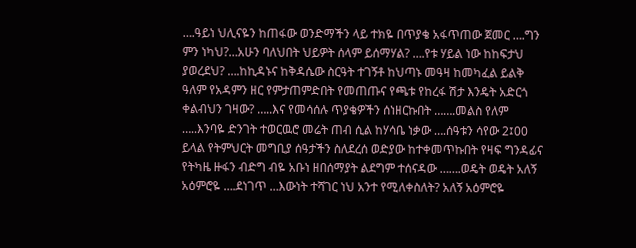….ዓይነ ህሊናዬን ከጠፋው ወንድማችን ላይ ተክዬ በጥያቄ አፋጥጠው ጀመር ….ግን ምን ነካህ?…አሁን ባለህበት ህይዎት ሰላም ይሰማሃል? ….የቱ ሃይል ነው ከከፍታህ ያወረደህ? ….ከኪዳኑና ከቅዳሴው ስርዓት ተገኝቶ ከህጣኑ መዓዛ ከመካፈል ይልቅ ዓለም የአዳምን ዘር የምታጠምድበት የመጠጡና የጫቱ የከረፋ ሽታ እንዴት አድርጎ ቀልብህን ገዛው? …..እና የመሳሰሉ ጥያቄዎችን ሰነዘርኩበት …….መልስ የለም …..እንባዬ ድንገት ተወርዉሮ መሬት ጠብ ሲል ከሃሳቤ ነቃው ….ሰዓቱን ሳየው 2፤00 ይላል የትምህርት መግቢያ ሰዓታችን ስለደረሰ ወድያው ከተቀመጥኩበት የዛፍ ግንዳፊና የትካዜ ዙፋን ብድግ ብዬ አቡነ ዘበሰማያት ልደግም ተሰናዳው …….ወዴት ወዴት አለኝ አዕምሮዬ ….ደነገጥ …እውነት ተሻገር ነህ አንተ የሚለቀስለት? አለኝ አዕምሮዬ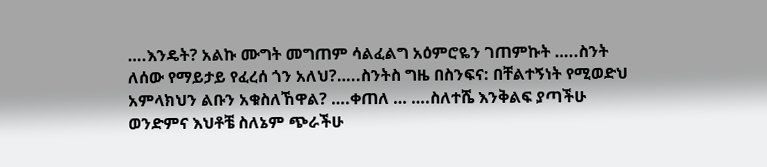….እንዴት? አልኩ ሙግት መግጠም ሳልፈልግ አዕምሮዬን ገጠምኩት …..ስንት ለሰው የማይታይ የፈረሰ ጎን አለህ?…..ስንትስ ግዜ በስንፍና: በቸልተኝነት የሚወድህ አምላክህን ልቡን አቁስለኸዋል? ….ቀጠለ … ….ስለተሼ እንቅልፍ ያጣችሁ ወንድምና እህቶቼ ስለኔም ጭራችሁ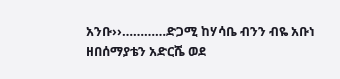አንቡ››…………ድጋሚ ከሃሳቤ ብንን ብዬ አቡነ ዘበሰማያቴን አድርሼ ወደ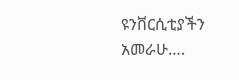ዩንቨርሲቲያችን አመራሁ….